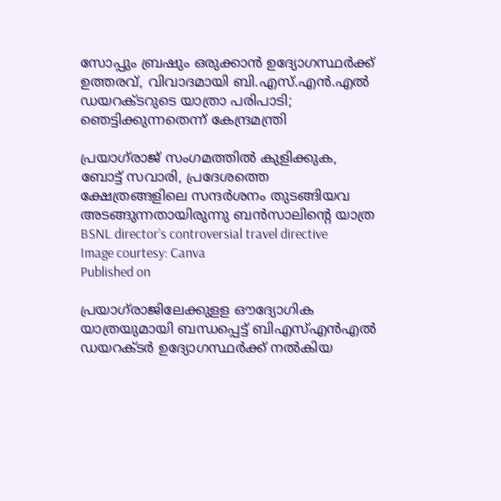സോപ്പും ബ്രഷും ഒരുക്കാൻ ഉദ്യോഗസ്ഥർക്ക് ഉത്തരവ്, വിവാദമായി ബി.എസ്.എൻ.എൽ ഡയറക്ടറുടെ യാത്രാ പരിപാടി; ഞെട്ടിക്കുന്നതെന്ന് കേന്ദ്രമന്ത്രി

പ്രയാഗ്‌രാജ് സംഗമത്തിൽ കുളിക്കുക, ബോട്ട് സവാരി, പ്രദേശത്തെ ക്ഷേത്രങ്ങളിലെ സന്ദർശനം തുടങ്ങിയവ അടങ്ങുന്നതായിരുന്നു ബൻസാലിന്റെ യാത്ര
BSNL director’s controversial travel directive
Image courtesy: Canva
Published on

പ്രയാഗ്‌രാജിലേക്കുളള ഔദ്യോഗിക യാത്രയുമായി ബന്ധപ്പെട്ട് ബിഎസ്എൻഎൽ ഡയറക്ടർ ഉദ്യോഗസ്ഥർക്ക് നൽകിയ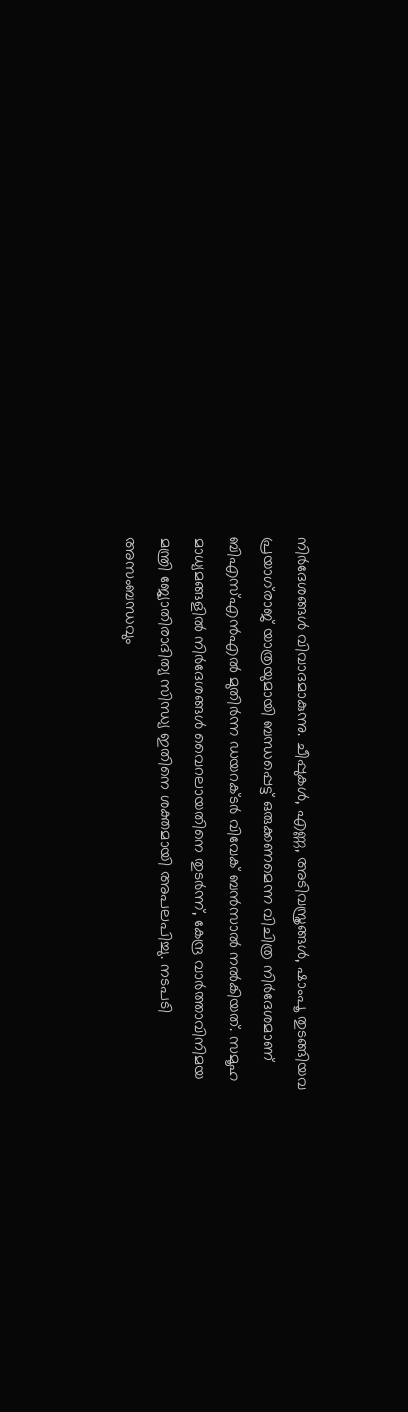നിർദേശങ്ങള്‍ വിവാദമാകുന്നു. ചീപ്പുകൾ, എണ്ണ, അടിവസ്ത്രങ്ങൾ, ഷാംപൂ തുടങ്ങിയവ പ്രയാഗ്‌രാജ് യാത്രയുമായി ബന്ധപ്പെട്ട് ഒരുക്കണമെന്ന വിചിത്ര നിര്‍ദേശമാണ് ബി‌എസ്‌എൻ‌എൽ മുതിർന്ന ഡയറക്ടർ വിവേക് ബൻസാൽ നല്‍കിയത്. സമൂഹ മാധ്യമങ്ങളില്‍ നിര്‍ദേശങ്ങള്‍ വൈറലായതിനെ തുടര്‍ന്ന്, കേന്ദ്ര വാർത്താവിനിമയ മന്ത്രി ജ്യോതിരാദിത്യ സിന്ധ്യ ഇതിനെ ശക്തമായി അപലപിച്ചു. നടപടി അസംബന്ധവും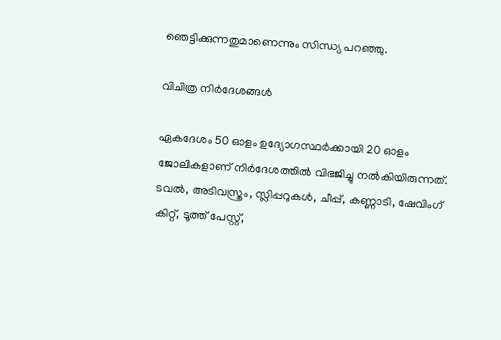ഞെട്ടിക്കുന്നതുമാണെന്നും സിന്ധ്യ പറഞ്ഞു.

വിചിത്ര നിര്‍ദേശങ്ങള്‍

ഏകദേശം 50 ഓളം ഉദ്യോഗസ്ഥർക്കായി 20 ഓളം ജോലികളാണ് നിര്‍ദേശത്തില്‍ വിഭജിച്ചു നൽകിയിരുന്നത്. ടവൽ, അടിവസ്ത്രം, സ്ലിപ്പറുകൾ, ചീപ്പ്, കണ്ണാടി, ഷേവിംഗ് കിറ്റ്, ടൂത്ത് പേസ്റ്റ്,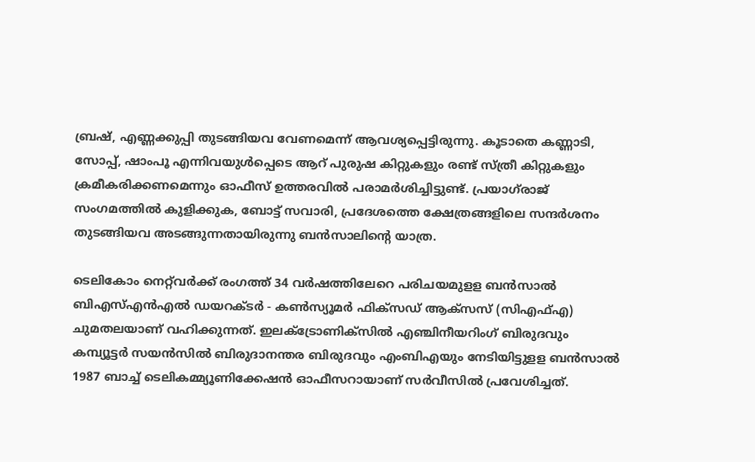ബ്രഷ്, എണ്ണക്കുപ്പി തുടങ്ങിയവ വേണമെന്ന് ആവശ്യപ്പെട്ടിരുന്നു. കൂടാതെ കണ്ണാടി, സോപ്പ്, ഷാംപൂ എന്നിവയുൾപ്പെടെ ആറ് പുരുഷ കിറ്റുകളും രണ്ട് സ്ത്രീ കിറ്റുകളും ക്രമീകരിക്കണമെന്നും ഓഫീസ് ഉത്തരവിൽ പരാമർശിച്ചിട്ടുണ്ട്. പ്രയാഗ്‌രാജ് സംഗമത്തിൽ കുളിക്കുക, ബോട്ട് സവാരി, പ്രദേശത്തെ ക്ഷേത്രങ്ങളിലെ സന്ദർശനം തുടങ്ങിയവ അടങ്ങുന്നതായിരുന്നു ബൻസാലിന്റെ യാത്ര.

ടെലികോം നെറ്റ്‌വർക്ക് രംഗത്ത് 34 വർഷത്തിലേറെ പരിചയമുളള ബന്‍സാല്‍ ബി‌എസ്‌എൻ‌എല്‍ ഡയറക്ടർ - കൺസ്യൂമർ ഫിക്സഡ് ആക്‌സസ് (സി‌എഫ്‌എ) ചുമതലയാണ് വഹിക്കുന്നത്. ഇലക്ട്രോണിക്സിൽ എഞ്ചിനീയറിംഗ് ബിരുദവും കമ്പ്യൂട്ടർ സയൻസിൽ ബിരുദാനന്തര ബിരുദവും എം‌ബി‌എയും നേടിയിട്ടുളള ബന്‍സാല്‍ 1987 ബാച്ച് ടെലികമ്മ്യൂണിക്കേഷൻ ഓഫീസറായാണ് സര്‍വീസില്‍ പ്രവേശിച്ചത്.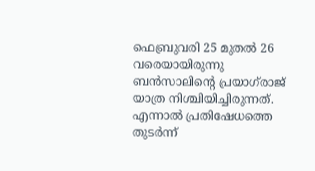ഫെബ്രുവരി 25 മുതൽ 26 വരെയായിരുന്നു ബൻസാലിന്റെ പ്രയാഗ്‌രാജ് യാത്ര നിശ്ചിയിച്ചിരുന്നത്. എന്നാല്‍ പ്രതിഷേധത്തെ തുടർന്ന്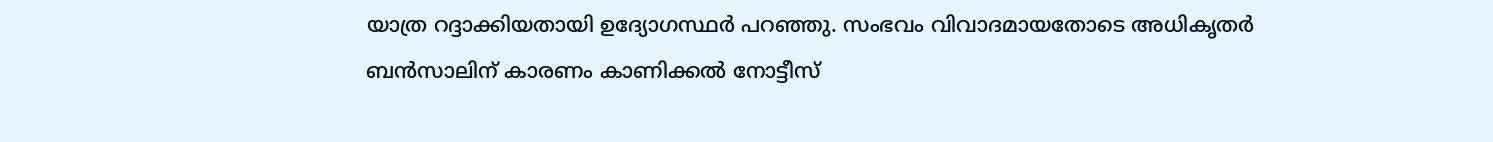യാത്ര റദ്ദാക്കിയതായി ഉദ്യോഗസ്ഥര്‍ പറഞ്ഞു. സംഭവം വിവാദമായതോടെ അധികൃതര്‍ ബന്‍സാലിന് കാരണം കാണിക്കൽ നോട്ടീസ്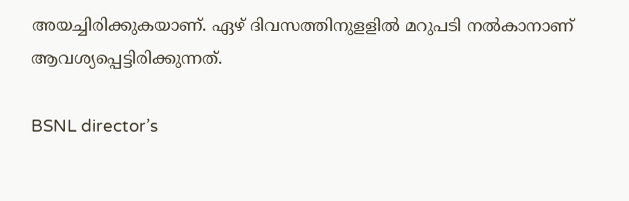അയച്ചിരിക്കുകയാണ്. ഏഴ് ദിവസത്തിനുളളില്‍ മറുപടി നല്‍കാനാണ് ആവശ്യപ്പെട്ടിരിക്കുന്നത്.

BSNL director’s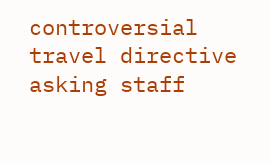controversial travel directive asking staff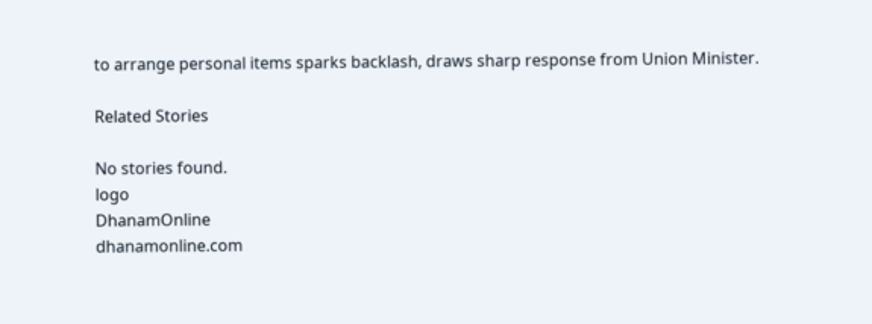to arrange personal items sparks backlash, draws sharp response from Union Minister.

Related Stories

No stories found.
logo
DhanamOnline
dhanamonline.com